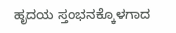ಹೃದಯ ಸ್ತಂಭನಕ್ಕೊಳಗಾದ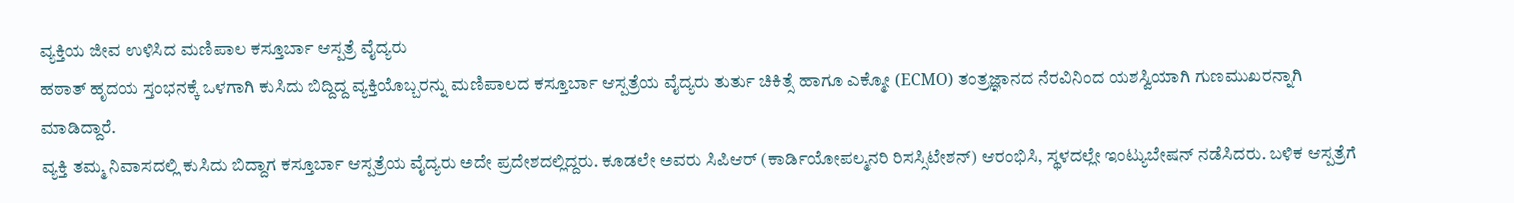ವ್ಯಕ್ತಿಯ ಜೀವ ಉಳಿಸಿದ ಮಣಿಪಾಲ ಕಸ್ತೂರ್ಬಾ ಆಸ್ಪತ್ರೆ ವೈದ್ಯರು
ಹಠಾತ್ ಹೃದಯ ಸ್ತಂಭನಕ್ಕೆ ಒಳಗಾಗಿ ಕುಸಿದು ಬಿದ್ದಿದ್ದ ವ್ಯಕ್ತಿಯೊಬ್ಬರನ್ನು ಮಣಿಪಾಲದ ಕಸ್ತೂರ್ಬಾ ಆಸ್ಪತ್ರೆಯ ವೈದ್ಯರು ತುರ್ತು ಚಿಕಿತ್ಸೆ ಹಾಗೂ ಎಕ್ಮೋ (ECMO) ತಂತ್ರಜ್ಞಾನದ ನೆರವಿನಿಂದ ಯಶಸ್ವಿಯಾಗಿ ಗುಣಮುಖರನ್ನಾಗಿ ಮಾಡಿದ್ದಾರೆ.
ವ್ಯಕ್ತಿ ತಮ್ಮ ನಿವಾಸದಲ್ಲಿ ಕುಸಿದು ಬಿದ್ದಾಗ ಕಸ್ತೂರ್ಬಾ ಆಸ್ಪತ್ರೆಯ ವೈದ್ಯರು ಅದೇ ಪ್ರದೇಶದಲ್ಲಿದ್ದರು. ಕೂಡಲೇ ಅವರು ಸಿಪಿಆರ್ (ಕಾರ್ಡಿಯೋಪಲ್ಮನರಿ ರಿಸಸ್ಸಿಟೇಶನ್) ಆರಂಭಿಸಿ, ಸ್ಥಳದಲ್ಲೇ ಇಂಟ್ಯುಬೇಷನ್ ನಡೆಸಿದರು. ಬಳಿಕ ಆಸ್ಪತ್ರೆಗೆ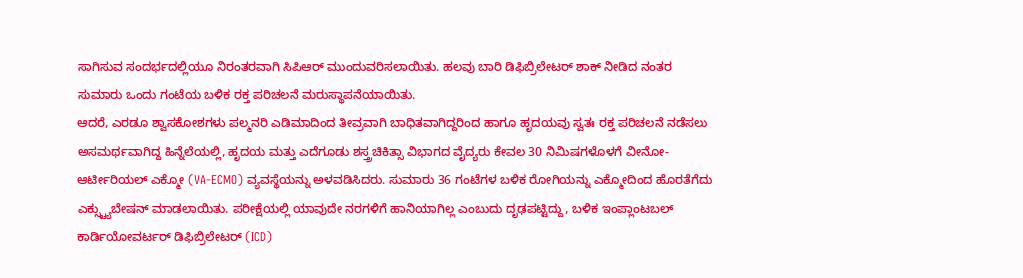ಸಾಗಿಸುವ ಸಂದರ್ಭದಲ್ಲಿಯೂ ನಿರಂತರವಾಗಿ ಸಿಪಿಆರ್ ಮುಂದುವರಿಸಲಾಯಿತು. ಹಲವು ಬಾರಿ ಡಿಫಿಬ್ರಿಲೇಟರ್ ಶಾಕ್ ನೀಡಿದ ನಂತರ ಸುಮಾರು ಒಂದು ಗಂಟೆಯ ಬಳಿಕ ರಕ್ತ ಪರಿಚಲನೆ ಮರುಸ್ಥಾಪನೆಯಾಯಿತು.
ಆದರೆ, ಎರಡೂ ಶ್ವಾಸಕೋಶಗಳು ಪಲ್ಮನರಿ ಎಡಿಮಾದಿಂದ ತೀವ್ರವಾಗಿ ಬಾಧಿತವಾಗಿದ್ದರಿಂದ ಹಾಗೂ ಹೃದಯವು ಸ್ವತಃ ರಕ್ತ ಪರಿಚಲನೆ ನಡೆಸಲು ಅಸಮರ್ಥವಾಗಿದ್ದ ಹಿನ್ನೆಲೆಯಲ್ಲಿ, ಹೃದಯ ಮತ್ತು ಎದೆಗೂಡು ಶಸ್ತ್ರಚಿಕಿತ್ಸಾ ವಿಭಾಗದ ವೈದ್ಯರು ಕೇವಲ 30 ನಿಮಿಷಗಳೊಳಗೆ ವೀನೋ-ಆರ್ಟೀರಿಯಲ್ ಎಕ್ಮೋ (VA-ECMO) ವ್ಯವಸ್ಥೆಯನ್ನು ಅಳವಡಿಸಿದರು. ಸುಮಾರು 36 ಗಂಟೆಗಳ ಬಳಿಕ ರೋಗಿಯನ್ನು ಎಕ್ಮೋದಿಂದ ಹೊರತೆಗೆದು ಎಕ್ಸ್ಟ್ಯುಬೇಷನ್ ಮಾಡಲಾಯಿತು. ಪರೀಕ್ಷೆಯಲ್ಲಿ ಯಾವುದೇ ನರಗಳಿಗೆ ಹಾನಿಯಾಗಿಲ್ಲ ಎಂಬುದು ದೃಢಪಟ್ಟಿದ್ದು, ಬಳಿಕ ಇಂಪ್ಲಾಂಟಬಲ್ ಕಾರ್ಡಿಯೋವರ್ಟರ್ ಡಿಫಿಬ್ರಿಲೇಟರ್ (ICD)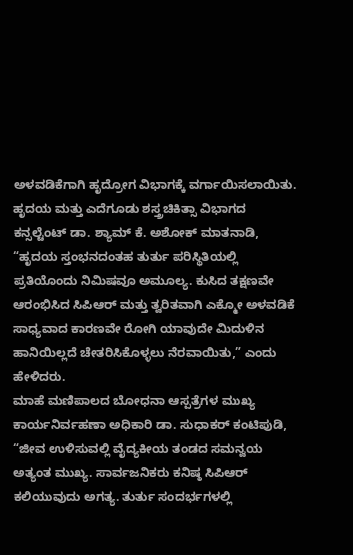ಅಳವಡಿಕೆಗಾಗಿ ಹೃದ್ರೋಗ ವಿಭಾಗಕ್ಕೆ ವರ್ಗಾಯಿಸಲಾಯಿತು.
ಹೃದಯ ಮತ್ತು ಎದೆಗೂಡು ಶಸ್ತ್ರಚಿಕಿತ್ಸಾ ವಿಭಾಗದ ಕನ್ಸಲ್ಟೆಂಟ್ ಡಾ. ಶ್ಯಾಮ್ ಕೆ. ಅಶೋಕ್ ಮಾತನಾಡಿ, “ಹೃದಯ ಸ್ತಂಭನದಂತಹ ತುರ್ತು ಪರಿಸ್ಥಿತಿಯಲ್ಲಿ ಪ್ರತಿಯೊಂದು ನಿಮಿಷವೂ ಅಮೂಲ್ಯ. ಕುಸಿದ ತಕ್ಷಣವೇ ಆರಂಭಿಸಿದ ಸಿಪಿಆರ್ ಮತ್ತು ತ್ವರಿತವಾಗಿ ಎಕ್ಮೋ ಅಳವಡಿಕೆ ಸಾಧ್ಯವಾದ ಕಾರಣವೇ ರೋಗಿ ಯಾವುದೇ ಮಿದುಳಿನ ಹಾನಿಯಿಲ್ಲದೆ ಚೇತರಿಸಿಕೊಳ್ಳಲು ನೆರವಾಯಿತು,” ಎಂದು ಹೇಳಿದರು.
ಮಾಹೆ ಮಣಿಪಾಲದ ಬೋಧನಾ ಆಸ್ಪತ್ರೆಗಳ ಮುಖ್ಯ ಕಾರ್ಯನಿರ್ವಹಣಾ ಅಧಿಕಾರಿ ಡಾ. ಸುಧಾಕರ್ ಕಂಟಿಪುಡಿ, “ಜೀವ ಉಳಿಸುವಲ್ಲಿ ವೈದ್ಯಕೀಯ ತಂಡದ ಸಮನ್ವಯ ಅತ್ಯಂತ ಮುಖ್ಯ. ಸಾರ್ವಜನಿಕರು ಕನಿಷ್ಠ ಸಿಪಿಆರ್ ಕಲಿಯುವುದು ಅಗತ್ಯ. ತುರ್ತು ಸಂದರ್ಭಗಳಲ್ಲಿ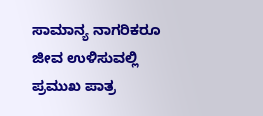ಸಾಮಾನ್ಯ ನಾಗರಿಕರೂ ಜೀವ ಉಳಿಸುವಲ್ಲಿ ಪ್ರಮುಖ ಪಾತ್ರ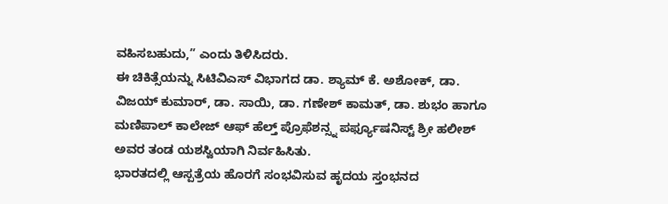ವಹಿಸಬಹುದು,” ಎಂದು ತಿಳಿಸಿದರು.
ಈ ಚಿಕಿತ್ಸೆಯನ್ನು ಸಿಟಿವಿಎಸ್ ವಿಭಾಗದ ಡಾ. ಶ್ಯಾಮ್ ಕೆ. ಅಶೋಕ್, ಡಾ. ವಿಜಯ್ ಕುಮಾರ್, ಡಾ. ಸಾಯಿ, ಡಾ. ಗಣೇಶ್ ಕಾಮತ್, ಡಾ. ಶುಭಂ ಹಾಗೂ ಮಣಿಪಾಲ್ ಕಾಲೇಜ್ ಆಫ್ ಹೆಲ್ತ್ ಪ್ರೊಫೆಶನ್ಸ್ನ ಪರ್ಫ್ಯೂಷನಿಸ್ಟ್ ಶ್ರೀ ಹಲೀಶ್ ಅವರ ತಂಡ ಯಶಸ್ವಿಯಾಗಿ ನಿರ್ವಹಿಸಿತು.
ಭಾರತದಲ್ಲಿ ಆಸ್ಪತ್ರೆಯ ಹೊರಗೆ ಸಂಭವಿಸುವ ಹೃದಯ ಸ್ತಂಭನದ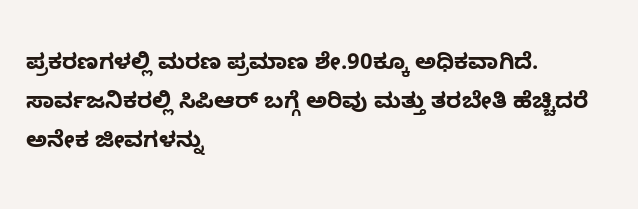ಪ್ರಕರಣಗಳಲ್ಲಿ ಮರಣ ಪ್ರಮಾಣ ಶೇ.90ಕ್ಕೂ ಅಧಿಕವಾಗಿದೆ. ಸಾರ್ವಜನಿಕರಲ್ಲಿ ಸಿಪಿಆರ್ ಬಗ್ಗೆ ಅರಿವು ಮತ್ತು ತರಬೇತಿ ಹೆಚ್ಚಿದರೆ ಅನೇಕ ಜೀವಗಳನ್ನು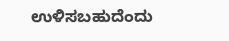ಉಳಿಸಬಹುದೆಂದು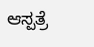ಆಸ್ಪತ್ರೆ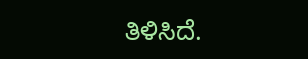ತಿಳಿಸಿದೆ.